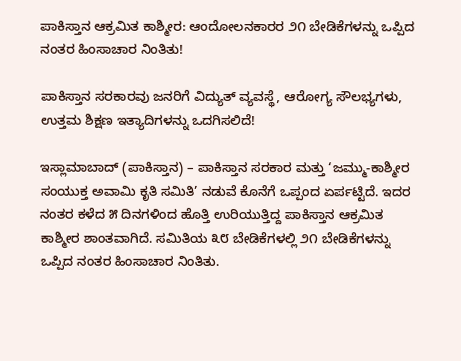ಪಾಕಿಸ್ತಾನ ಆಕ್ರಮಿತ ಕಾಶ್ಮೀರ: ಆಂದೋಲನಕಾರರ ೨೧ ಬೇಡಿಕೆಗಳನ್ನು ಒಪ್ಪಿದ ನಂತರ ಹಿಂಸಾಚಾರ ನಿಂತಿತು!

ಪಾಕಿಸ್ತಾನ ಸರಕಾರವು ಜನರಿಗೆ ವಿದ್ಯುತ್ ವ್ಯವಸ್ಥೆ, ಆರೋಗ್ಯ ಸೌಲಭ್ಯಗಳು, ಉತ್ತಮ ಶಿಕ್ಷಣ ಇತ್ಯಾದಿಗಳನ್ನು ಒದಗಿಸಲಿದೆ!

ಇಸ್ಲಾಮಾಬಾದ್ (ಪಾಕಿಸ್ತಾನ) – ಪಾಕಿಸ್ತಾನ ಸರಕಾರ ಮತ್ತು ‘ಜಮ್ಮು-ಕಾಶ್ಮೀರ ಸಂಯುಕ್ತ ಅವಾಮಿ ಕೃತಿ ಸಮಿತಿ’ ನಡುವೆ ಕೊನೆಗೆ ಒಪ್ಪಂದ ಏರ್ಪಟ್ಟಿದೆ. ಇದರ ನಂತರ ಕಳೆದ ೫ ದಿನಗಳಿಂದ ಹೊತ್ತಿ ಉರಿಯುತ್ತಿದ್ದ ಪಾಕಿಸ್ತಾನ ಆಕ್ರಮಿತ ಕಾಶ್ಮೀರ ಶಾಂತವಾಗಿದೆ. ಸಮಿತಿಯ ೩೮ ಬೇಡಿಕೆಗಳಲ್ಲಿ ೨೧ ಬೇಡಿಕೆಗಳನ್ನು ಒಪ್ಪಿದ ನಂತರ ಹಿಂಸಾಚಾರ ನಿಂತಿತು.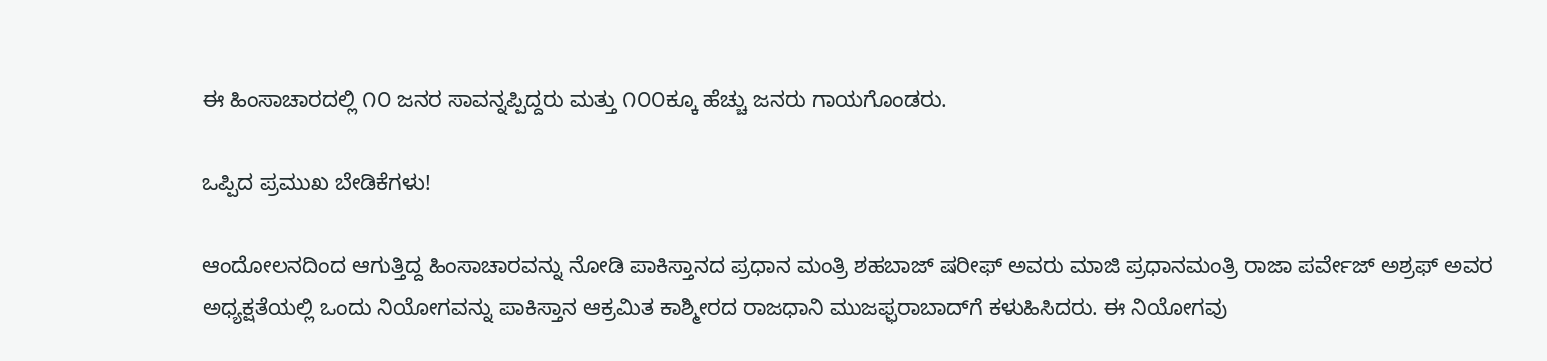ಈ ಹಿಂಸಾಚಾರದಲ್ಲಿ ೧೦ ಜನರ ಸಾವನ್ನಪ್ಪಿದ್ದರು ಮತ್ತು ೧೦೦ಕ್ಕೂ ಹೆಚ್ಚು ಜನರು ಗಾಯಗೊಂಡರು.

ಒಪ್ಪಿದ ಪ್ರಮುಖ ಬೇಡಿಕೆಗಳು!

ಆಂದೋಲನದಿಂದ ಆಗುತ್ತಿದ್ದ ಹಿಂಸಾಚಾರವನ್ನು ನೋಡಿ ಪಾಕಿಸ್ತಾನದ ಪ್ರಧಾನ ಮಂತ್ರಿ ಶಹಬಾಜ್ ಷರೀಫ್ ಅವರು ಮಾಜಿ ಪ್ರಧಾನಮಂತ್ರಿ ರಾಜಾ ಪರ್ವೇಜ್ ಅಶ್ರಫ್ ಅವರ ಅಧ್ಯಕ್ಷತೆಯಲ್ಲಿ ಒಂದು ನಿಯೋಗವನ್ನು ಪಾಕಿಸ್ತಾನ ಆಕ್ರಮಿತ ಕಾಶ್ಮೀರದ ರಾಜಧಾನಿ ಮುಜಫ್ಫರಾಬಾದ್‌ಗೆ ಕಳುಹಿಸಿದರು. ಈ ನಿಯೋಗವು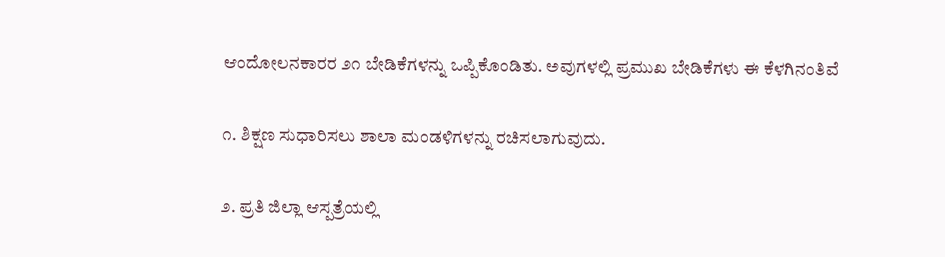ಆಂದೋಲನಕಾರರ ೨೧ ಬೇಡಿಕೆಗಳನ್ನು ಒಪ್ಪಿಕೊಂಡಿತು. ಅವುಗಳಲ್ಲಿ ಪ್ರಮುಖ ಬೇಡಿಕೆಗಳು ಈ ಕೆಳಗಿನಂತಿವೆ

೧. ಶಿಕ್ಷಣ ಸುಧಾರಿಸಲು ಶಾಲಾ ಮಂಡಳಿಗಳನ್ನು ರಚಿಸಲಾಗುವುದು.

೨. ಪ್ರತಿ ಜಿಲ್ಲಾ ಆಸ್ಪತ್ರೆಯಲ್ಲಿ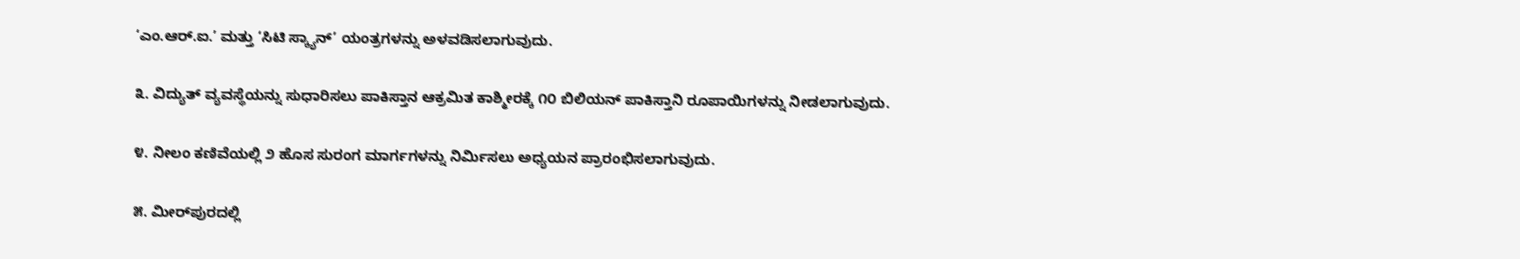‘ಎಂ.ಆರ್.ಐ.’ ಮತ್ತು ‘ಸಿಟಿ ಸ್ಕ್ಯಾನ್’ ಯಂತ್ರಗಳನ್ನು ಅಳವಡಿಸಲಾಗುವುದು.

೩. ವಿದ್ಯುತ್ ವ್ಯವಸ್ಥೆಯನ್ನು ಸುಧಾರಿಸಲು ಪಾಕಿಸ್ತಾನ ಆಕ್ರಮಿತ ಕಾಶ್ಮೀರಕ್ಕೆ ೧೦ ಬಿಲಿಯನ್ ಪಾಕಿಸ್ತಾನಿ ರೂಪಾಯಿಗಳನ್ನು ನೀಡಲಾಗುವುದು.

೪. ನೀಲಂ ಕಣಿವೆಯಲ್ಲಿ ೨ ಹೊಸ ಸುರಂಗ ಮಾರ್ಗಗಳನ್ನು ನಿರ್ಮಿಸಲು ಅಧ್ಯಯನ ಪ್ರಾರಂಭಿಸಲಾಗುವುದು.

೫. ಮೀರ್‌ಪುರದಲ್ಲಿ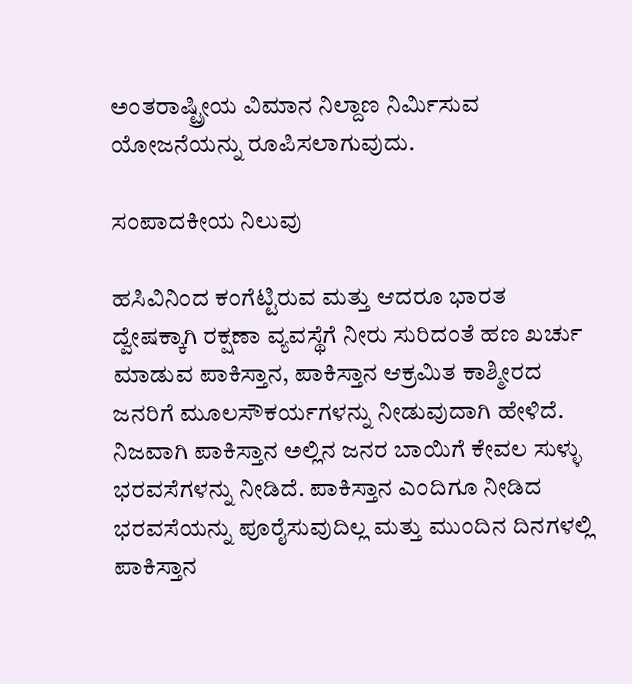ಅಂತರಾಷ್ಟ್ರೀಯ ವಿಮಾನ ನಿಲ್ದಾಣ ನಿರ್ಮಿಸುವ ಯೋಜನೆಯನ್ನು ರೂಪಿಸಲಾಗುವುದು.

ಸಂಪಾದಕೀಯ ನಿಲುವು

ಹಸಿವಿನಿಂದ ಕಂಗೆಟ್ಟಿರುವ ಮತ್ತು ಆದರೂ ಭಾರತ ದ್ವೇಷಕ್ಕಾಗಿ ರಕ್ಷಣಾ ವ್ಯವಸ್ಥೆಗೆ ನೀರು ಸುರಿದಂತೆ ಹಣ ಖರ್ಚು ಮಾಡುವ ಪಾಕಿಸ್ತಾನ, ಪಾಕಿಸ್ತಾನ ಆಕ್ರಮಿತ ಕಾಶ್ಮೀರದ ಜನರಿಗೆ ಮೂಲಸೌಕರ್ಯಗಳನ್ನು ನೀಡುವುದಾಗಿ ಹೇಳಿದೆ. ನಿಜವಾಗಿ ಪಾಕಿಸ್ತಾನ ಅಲ್ಲಿನ ಜನರ ಬಾಯಿಗೆ ಕೇವಲ ಸುಳ್ಳು ಭರವಸೆಗಳನ್ನು ನೀಡಿದೆ. ಪಾಕಿಸ್ತಾನ ಎಂದಿಗೂ ನೀಡಿದ ಭರವಸೆಯನ್ನು ಪೂರೈಸುವುದಿಲ್ಲ ಮತ್ತು ಮುಂದಿನ ದಿನಗಳಲ್ಲಿ ಪಾಕಿಸ್ತಾನ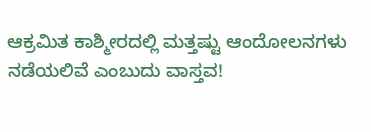ಆಕ್ರಮಿತ ಕಾಶ್ಮೀರದಲ್ಲಿ ಮತ್ತಷ್ಟು ಆಂದೋಲನಗಳು ನಡೆಯಲಿವೆ ಎಂಬುದು ವಾಸ್ತವ!